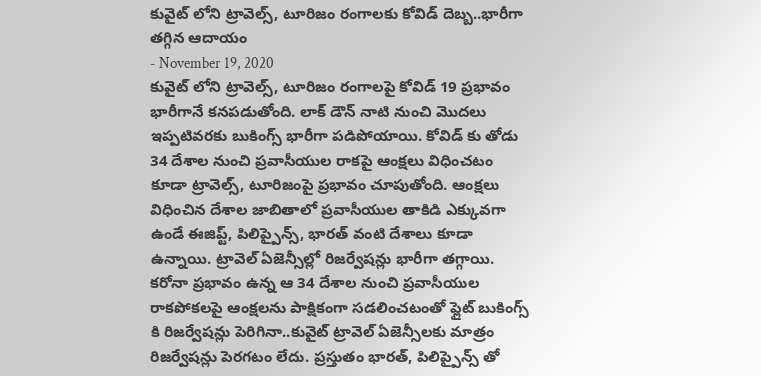కువైట్ లోని ట్రావెల్స్, టూరిజం రంగాలకు కోవిడ్ దెబ్బ..భారీగా తగ్గిన ఆదాయం
- November 19, 2020
కువైట్ లోని ట్రావెల్స్, టూరిజం రంగాలపై కోవిడ్ 19 ప్రభావం భారీగానే కనపడుతోంది. లాక్ డౌన్ నాటి నుంచి మొదలు ఇప్పటివరకు బుకింగ్స్ భారీగా పడిపోయాయి. కోవిడ్ కు తోడు 34 దేశాల నుంచి ప్రవాసీయుల రాకపై ఆంక్షలు విధించటం కూడా ట్రావెల్స్, టూరిజంపై ప్రభావం చూపుతోంది. ఆంక్షలు విధించిన దేశాల జాబితాలో ప్రవాసీయుల తాకిడి ఎక్కువగా ఉండే ఈజిప్ట్, పిలిప్పైన్స్, భారత్ వంటి దేశాలు కూడా ఉన్నాయి. ట్రావెల్ ఏజెన్సీల్లో రిజర్వేషన్లు భారీగా తగ్గాయి. కరోనా ప్రభావం ఉన్న ఆ 34 దేశాల నుంచి ప్రవాసీయుల రాకపోకలపై ఆంక్షలను పాక్షికంగా సడలించటంతో ఫ్లైట్ బుకింగ్స్ కి రిజర్వేషన్లు పెరిగినా..కువైట్ ట్రావెల్ ఏజెన్సీలకు మాత్రం రిజర్వేషన్లు పెరగటం లేదు. ప్రస్తుతం భారత్, పిలిప్పైన్స్ తో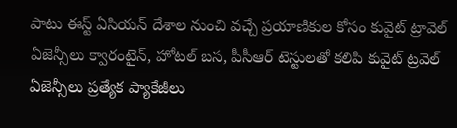పాటు ఈస్ట్ ఏసియన్ దేశాల నుంచి వచ్చే ప్రయాణికుల కోసం కువైట్ ట్రావెల్ ఏజెన్సీలు క్వారంటైన్, హోటల్ బస, పీసీఆర్ టెస్టులతో కలిపి కువైట్ ట్రవెల్ ఏజెన్సీలు ప్రత్యేక ప్యాకేజీలు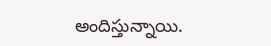అందిస్తున్నాయి.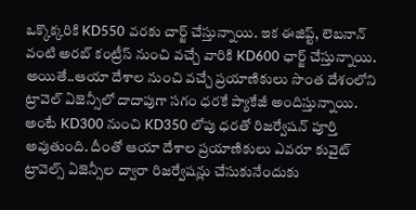ఒక్కొక్కరికి KD550 వరకు చార్జ్ చేస్తున్నాయి. ఇక ఈజిప్ట్, లెబనాన్ వంటి అరబ్ కంట్రీస్ నుంచి వచ్చే వారికి KD600 ఛార్జ్ చేస్తున్నాయి. అయితే..ఆయా దేశాల నుంచి వచ్చే ప్రయాణికులు సొంత దేశంలోని ట్రావెల్ ఏజెన్సీలో దాదాపుగా సగం ధరకే ప్యాకేజీ అందిస్తున్నాయి. అంటే KD300 నుంచి KD350 లోపు ధరతో రిజర్వేషన్ పూర్తి అవుతుంది. దీంతో ఆయా దేశాల ప్రయాణికులు ఎవరూ కువైట్ ట్రావెల్స్ ఏజెన్సీల ద్వారా రిజర్వేషన్లు చేసుకునేందుకు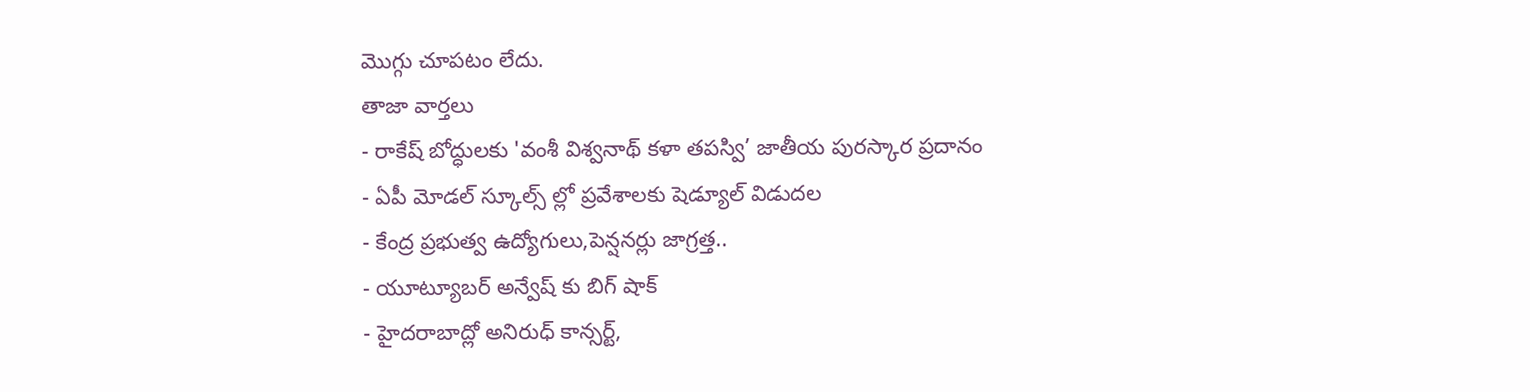మొగ్గు చూపటం లేదు.
తాజా వార్తలు
- రాకేష్ బోద్ధులకు 'వంశీ విశ్వనాథ్ కళా తపస్వి’ జాతీయ పురస్కార ప్రదానం
- ఏపీ మోడల్ స్కూల్స్ ల్లో ప్రవేశాలకు షెడ్యూల్ విడుదల
- కేంద్ర ప్రభుత్వ ఉద్యోగులు,పెన్షనర్లు జాగ్రత్త..
- యూట్యూబర్ అన్వేష్ కు బిగ్ షాక్
- హైదరాబాద్లో అనిరుధ్ కాన్సర్ట్,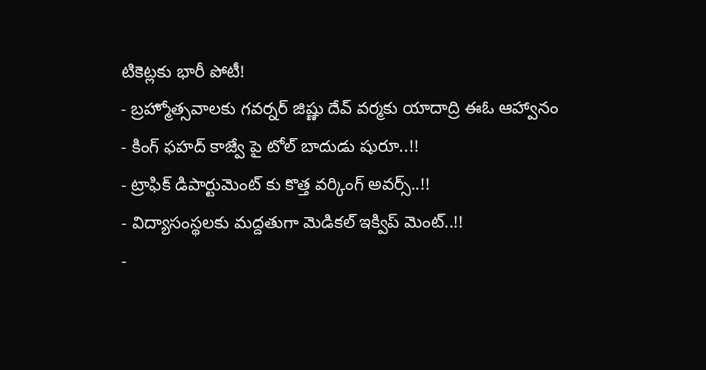టికెట్లకు భారీ పోటీ!
- బ్రహ్మోత్సవాలకు గవర్నర్ జిష్ణు దేవ్ వర్మకు యాదాద్రి ఈఓ ఆహ్వానం
- కింగ్ ఫహద్ కాజ్వే పై టోల్ బాదుడు షురూ..!!
- ట్రాఫిక్ డిపార్టుమెంట్ కు కొత్త వర్కింగ్ అవర్స్..!!
- విద్యాసంస్థలకు మద్దతుగా మెడికల్ ఇక్విప్ మెంట్..!!
-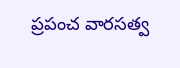ప్రపంచ వారసత్వ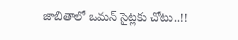జాబితాలో ఒమన్ సైట్లకు చోటు..!!